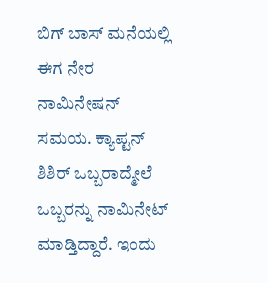ಬಿಗ್ ಬಾಸ್ ಮನೆಯಲ್ಲಿ ಈಗ ನೇರ ನಾಮಿನೇಷನ್ ಸಮಯ. ಕ್ಯಾಪ್ಟನ್ ಶಿಶಿರ್ ಒಬ್ಬರಾದ್ಮೇಲೆ ಒಬ್ಬರನ್ನು ನಾಮಿನೇಟ್ ಮಾಡ್ತಿದ್ದಾರೆ. ಇಂದು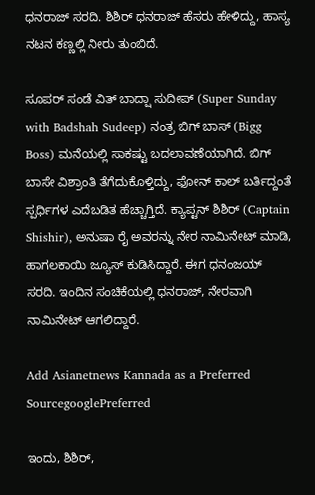ಧನರಾಜ್ ಸರದಿ. ಶಿಶಿರ್ ಧನರಾಜ್ ಹೆಸರು ಹೇಳಿದ್ದು, ಹಾಸ್ಯ ನಟನ ಕಣ್ಣಲ್ಲಿ ನೀರು ತುಂಬಿದೆ.

ಸೂಪರ್ ಸಂಡೆ ವಿತ್ ಬಾದ್ಷಾ ಸುದೀಪ್ (Super Sunday with Badshah Sudeep) ನಂತ್ರ ಬಿಗ್ ಬಾಸ್ (Bigg Boss) ಮನೆಯಲ್ಲಿ ಸಾಕಷ್ಟು ಬದಲಾವಣೆಯಾಗಿದೆ. ಬಿಗ್ ಬಾಸೇ ವಿಶ್ರಾಂತಿ ತೆಗೆದುಕೊಳ್ತಿದ್ದು, ಫೋನ್ ಕಾಲ್ ಬರ್ತಿದ್ದಂತೆ ಸ್ಪರ್ಧಿಗಳ ಎದೆಬಡಿತ ಹೆಚ್ಚಾಗ್ತಿದೆ. ಕ್ಯಾಪ್ಟನ್ ಶಿಶಿರ್ (Captain Shishir), ಅನುಷಾ ರೈ ಅವರನ್ನು ನೇರ ನಾಮಿನೇಟ್ ಮಾಡಿ, ಹಾಗಲಕಾಯಿ ಜ್ಯೂಸ್ ಕುಡಿಸಿದ್ದಾರೆ. ಈಗ ಧನಂಜಯ್ ಸರದಿ. ಇಂದಿನ ಸಂಚಿಕೆಯಲ್ಲಿ ಧನರಾಜ್, ನೇರವಾಗಿ ನಾಮಿನೇಟ್ ಆಗಲಿದ್ದಾರೆ.

Add Asianetnews Kannada as a Preferred SourcegooglePreferred

ಇಂದು, ಶಿಶಿರ್,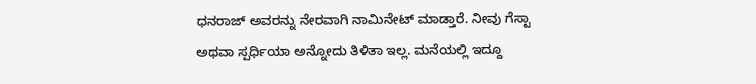ಧನರಾಜ್ ಅವರನ್ನು ನೇರವಾಗಿ ನಾಮಿನೇಟ್ ಮಾಡ್ತಾರೆ. ನೀವು ಗೆಸ್ಟಾ ಅಥವಾ ಸ್ಪರ್ಧಿಯಾ ಅನ್ನೋದು ತಿಳಿತಾ ಇಲ್ಲ. ಮನೆಯಲ್ಲಿ ಇದ್ದೂ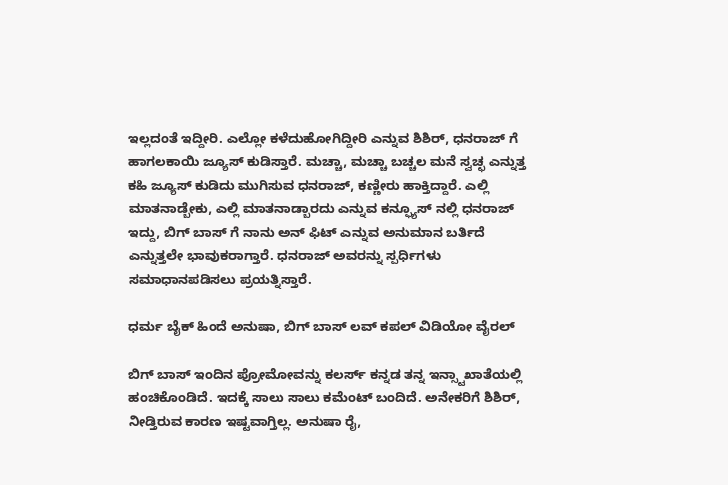ಇಲ್ಲದಂತೆ ಇದ್ದೀರಿ. ಎಲ್ಲೋ ಕಳೆದುಹೋಗಿದ್ದೀರಿ ಎನ್ನುವ ಶಿಶಿರ್, ಧನರಾಜ್ ಗೆ ಹಾಗಲಕಾಯಿ ಜ್ಯೂಸ್ ಕುಡಿಸ್ತಾರೆ. ಮಚ್ಚಾ, ಮಚ್ಚಾ ಬಚ್ಚಲ ಮನೆ ಸ್ವಚ್ಛ ಎನ್ನುತ್ತ ಕಹಿ ಜ್ಯೂಸ್ ಕುಡಿದು ಮುಗಿಸುವ ಧನರಾಜ್, ಕಣ್ಣೀರು ಹಾಕ್ತಿದ್ದಾರೆ. ಎಲ್ಲಿ ಮಾತನಾಡ್ಬೇಕು, ಎಲ್ಲಿ ಮಾತನಾಡ್ಬಾರದು ಎನ್ನುವ ಕನ್ಫ್ಯೂಸ್ ನಲ್ಲಿ ಧನರಾಜ್ ಇದ್ದು, ಬಿಗ್ ಬಾಸ್ ಗೆ ನಾನು ಅನ್ ಫಿಟ್ ಎನ್ನುವ ಅನುಮಾನ ಬರ್ತಿದೆ ಎನ್ನುತ್ತಲೇ ಭಾವುಕರಾಗ್ತಾರೆ. ಧನರಾಜ್ ಅವರನ್ನು ಸ್ಪರ್ಧಿಗಳು ಸಮಾಧಾನಪಡಿಸಲು ಪ್ರಯತ್ನಿಸ್ತಾರೆ.

ಧರ್ಮ‌ ಬೈಕ್ ಹಿಂದೆ ಅನುಷಾ, ಬಿಗ್ ಬಾಸ್ ಲವ್ ಕಪಲ್ ವಿಡಿಯೋ ವೈರಲ್

ಬಿಗ್ ಬಾಸ್ ಇಂದಿನ ಪ್ರೋಮೋವನ್ನು ಕಲರ್ಸ್ ಕನ್ನಡ ತನ್ನ ಇನ್ಸ್ಟಾಖಾತೆಯಲ್ಲಿ ಹಂಚಿಕೊಂಡಿದೆ. ಇದಕ್ಕೆ ಸಾಲು ಸಾಲು ಕಮೆಂಟ್ ಬಂದಿದೆ. ಅನೇಕರಿಗೆ ಶಿಶಿರ್, ನೀಡ್ತಿರುವ ಕಾರಣ ಇಷ್ಟವಾಗ್ತಿಲ್ಲ. ಅನುಷಾ ರೈ,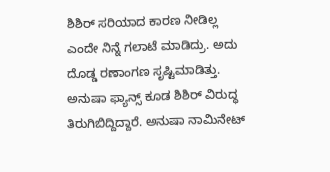ಶಿಶಿರ್ ಸರಿಯಾದ ಕಾರಣ ನೀಡಿಲ್ಲ ಎಂದೇ ನಿನ್ನೆ ಗಲಾಟೆ ಮಾಡಿದ್ರು. ಅದು ದೊಡ್ಡ ರಣಾಂಗಣ ಸೃಷ್ಟಿಮಾಡಿತ್ತು. ಅನುಷಾ ಫ್ಯಾನ್ಸ್ ಕೂಡ ಶಿಶಿರ್ ವಿರುದ್ಧ ತಿರುಗಿಬಿದ್ದಿದ್ದಾರೆ. ಅನುಷಾ ನಾಮಿನೇಟ್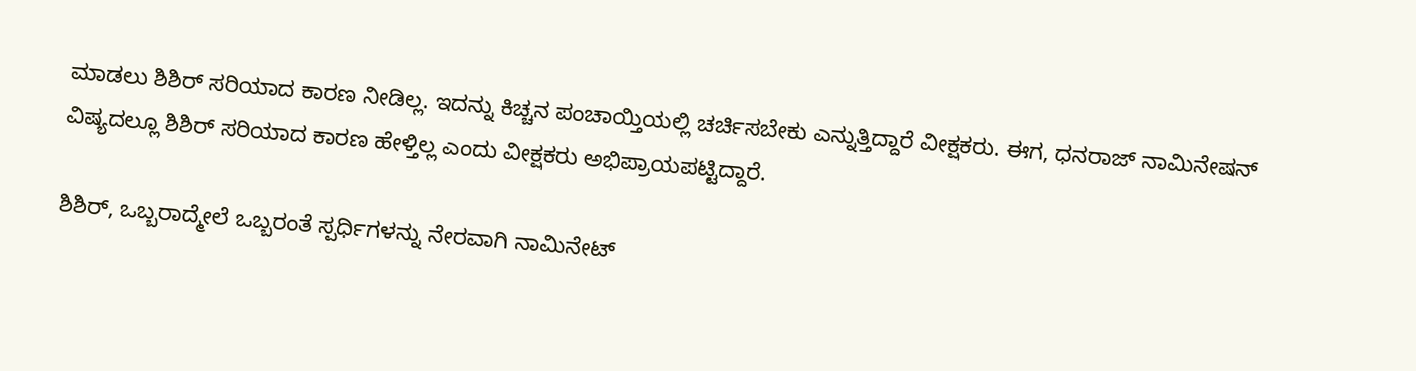ಮಾಡಲು ಶಿಶಿರ್ ಸರಿಯಾದ ಕಾರಣ ನೀಡಿಲ್ಲ. ಇದನ್ನು ಕಿಚ್ಚನ ಪಂಚಾಯ್ತಿಯಲ್ಲಿ ಚರ್ಚಿಸಬೇಕು ಎನ್ನುತ್ತಿದ್ದಾರೆ ವೀಕ್ಷಕರು. ಈಗ, ಧನರಾಜ್ ನಾಮಿನೇಷನ್ ವಿಷ್ಯದಲ್ಲೂ ಶಿಶಿರ್ ಸರಿಯಾದ ಕಾರಣ ಹೇಳ್ತಿಲ್ಲ ಎಂದು ವೀಕ್ಷಕರು ಅಭಿಪ್ರಾಯಪಟ್ಟಿದ್ದಾರೆ.

ಶಿಶಿರ್, ಒಬ್ಬರಾದ್ಮೇಲೆ ಒಬ್ಬರಂತೆ ಸ್ಪರ್ಧಿಗಳನ್ನು ನೇರವಾಗಿ ನಾಮಿನೇಟ್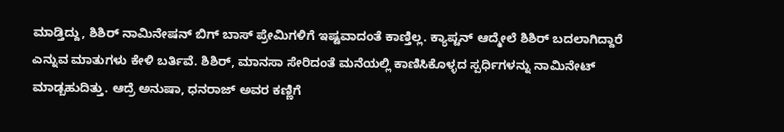ಮಾಡ್ತಿದ್ದು, ಶಿಶಿರ್ ನಾಮಿನೇಷನ್ ಬಿಗ್ ಬಾಸ್ ಪ್ರೇಮಿಗಳಿಗೆ ಇಷ್ಟವಾದಂತೆ ಕಾಣ್ತಿಲ್ಲ. ಕ್ಯಾಪ್ಟನ್ ಆದ್ಮೇಲೆ ಶಿಶಿರ್ ಬದಲಾಗಿದ್ದಾರೆ ಎನ್ನುವ ಮಾತುಗಳು ಕೇಳಿ ಬರ್ತಿವೆ. ಶಿಶಿರ್, ಮಾನಸಾ ಸೇರಿದಂತೆ ಮನೆಯಲ್ಲಿ ಕಾಣಿಸಿಕೊಳ್ಳದ ಸ್ಪರ್ಧಿಗಳನ್ನು ನಾಮಿನೇಟ್ ಮಾಡ್ಬಹುದಿತ್ತು. ಆದ್ರೆ ಅನುಷಾ, ಧನರಾಜ್ ಅವರ ಕಣ್ಣಿಗೆ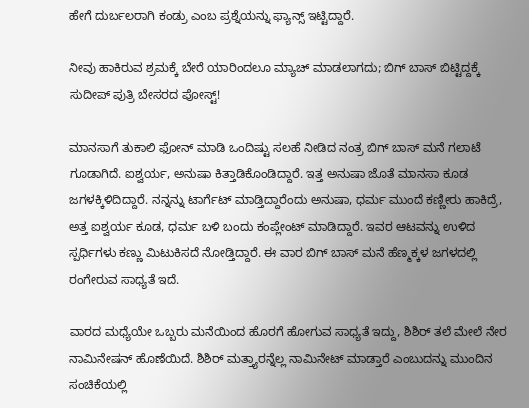ಹೇಗೆ ದುರ್ಬಲರಾಗಿ ಕಂಡ್ರು ಎಂಬ ಪ್ರಶ್ನೆಯನ್ನು ಫ್ಯಾನ್ಸ್ ಇಟ್ಟಿದ್ದಾರೆ.

ನೀವು ಹಾಕಿರುವ ಶ್ರಮಕ್ಕೆ ಬೇರೆ ಯಾರಿಂದಲೂ ಮ್ಯಾಚ್ ಮಾಡಲಾಗದು; ಬಿಗ್ ಬಾಸ್ ಬಿಟ್ಟಿದ್ದಕ್ಕೆ ಸುದೀಪ್ ಪುತ್ರಿ ಬೇಸರದ ಪೋಸ್ಟ್!

ಮಾನಸಾಗೆ ತುಕಾಲಿ ಫೋನ್ ಮಾಡಿ ಒಂದಿಷ್ಟು ಸಲಹೆ ನೀಡಿದ ನಂತ್ರ ಬಿಗ್ ಬಾಸ್ ಮನೆ ಗಲಾಟೆ ಗೂಡಾಗಿದೆ. ಐಶ್ವರ್ಯ, ಅನುಷಾ ಕಿತ್ತಾಡಿಕೊಂಡಿದ್ದಾರೆ. ಇತ್ತ ಅನುಷಾ ಜೊತೆ ಮಾನಸಾ ಕೂಡ ಜಗಳಕ್ಕಿಳಿದಿದ್ದಾರೆ. ನನ್ನನ್ನು ಟಾರ್ಗೆಟ್ ಮಾಡ್ತಿದ್ದಾರೆಂದು ಅನುಷಾ, ಧರ್ಮ ಮುಂದೆ ಕಣ್ಣೀರು ಹಾಕಿದ್ರೆ, ಅತ್ತ ಐಶ್ವರ್ಯ ಕೂಡ, ಧರ್ಮ ಬಳಿ ಬಂದು ಕಂಪ್ಲೇಂಟ್ ಮಾಡಿದ್ದಾರೆ. ಇವರ ಆಟವನ್ನು ಉಳಿದ ಸ್ಪರ್ಧಿಗಳು ಕಣ್ಣು ಮಿಟುಕಿಸದೆ ನೋಡ್ತಿದ್ದಾರೆ. ಈ ವಾರ ಬಿಗ್ ಬಾಸ್ ಮನೆ ಹೆಣ್ಮಕ್ಕಳ ಜಗಳದಲ್ಲಿ ರಂಗೇರುವ ಸಾಧ್ಯತೆ ಇದೆ.

ವಾರದ ಮಧ್ಯೆಯೇ ಒಬ್ಬರು ಮನೆಯಿಂದ ಹೊರಗೆ ಹೋಗುವ ಸಾಧ್ಯತೆ ಇದ್ದು, ಶಿಶಿರ್ ತಲೆ ಮೇಲೆ ನೇರ ನಾಮಿನೇಷನ್ ಹೊಣೆಯಿದೆ. ಶಿಶಿರ್ ಮತ್ತ್ಯಾರನ್ನೆಲ್ಲ ನಾಮಿನೇಟ್ ಮಾಡ್ತಾರೆ ಎಂಬುದನ್ನು ಮುಂದಿನ ಸಂಚಿಕೆಯಲ್ಲಿ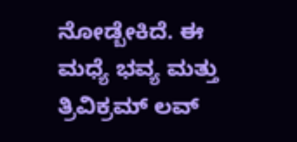ನೋಡ್ಬೇಕಿದೆ. ಈ ಮಧ್ಯೆ ಭವ್ಯ ಮತ್ತು ತ್ರಿವಿಕ್ರಮ್ ಲವ್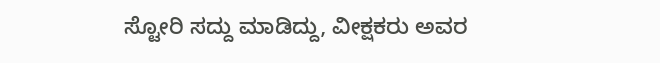ಸ್ಟೋರಿ ಸದ್ದು ಮಾಡಿದ್ದು, ವೀಕ್ಷಕರು ಅವರ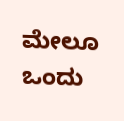ಮೇಲೂ ಒಂದು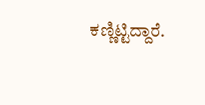ಕಣ್ಣಿಟ್ಟಿದ್ದಾರೆ.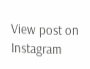View post on Instagram